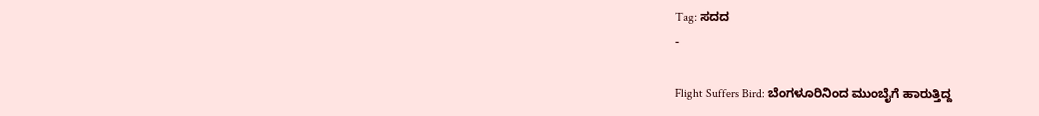Tag: ಸದದ
-

Flight Suffers Bird: ಬೆಂಗಳೂರಿನಿಂದ ಮುಂಬೈಗೆ ಹಾರುತ್ತಿದ್ದ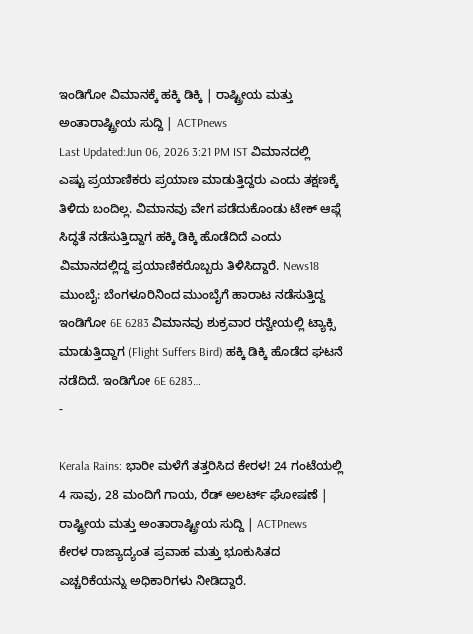ಇಂಡಿಗೋ ವಿಮಾನಕ್ಕೆ ಹಕ್ಕಿ ಡಿಕ್ಕಿ | ರಾಷ್ಟ್ರೀಯ ಮತ್ತು ಅಂತಾರಾಷ್ಟ್ರೀಯ ಸುದ್ದಿ | ACTPnews
Last Updated:Jun 06, 2026 3:21 PM IST ವಿಮಾನದಲ್ಲಿ ಎಷ್ಟು ಪ್ರಯಾಣಿಕರು ಪ್ರಯಾಣ ಮಾಡುತ್ತಿದ್ದರು ಎಂದು ತಕ್ಷಣಕ್ಕೆ ತಿಳಿದು ಬಂದಿಲ್ಲ. ವಿಮಾನವು ವೇಗ ಪಡೆದುಕೊಂಡು ಟೇಕ್ ಆಫ್ಗೆ ಸಿದ್ಧತೆ ನಡೆಸುತ್ತಿದ್ದಾಗ ಹಕ್ಕಿ ಡಿಕ್ಕಿ ಹೊಡೆದಿದೆ ಎಂದು ವಿಮಾನದಲ್ಲಿದ್ದ ಪ್ರಯಾಣಿಕರೊಬ್ಬರು ತಿಳಿಸಿದ್ದಾರೆ. News18 ಮುಂಬೈ: ಬೆಂಗಳೂರಿನಿಂದ ಮುಂಬೈಗೆ ಹಾರಾಟ ನಡೆಸುತ್ತಿದ್ದ ಇಂಡಿಗೋ 6E 6283 ವಿಮಾನವು ಶುಕ್ರವಾರ ರನ್ವೇಯಲ್ಲಿ ಟ್ಯಾಕ್ಸಿ ಮಾಡುತ್ತಿದ್ದಾಗ (Flight Suffers Bird) ಹಕ್ಕಿ ಡಿಕ್ಕಿ ಹೊಡೆದ ಘಟನೆ ನಡೆದಿದೆ. ಇಂಡಿಗೋ 6E 6283…
-

Kerala Rains: ಭಾರೀ ಮಳೆಗೆ ತತ್ತರಿಸಿದ ಕೇರಳ! 24 ಗಂಟೆಯಲ್ಲಿ 4 ಸಾವು, 28 ಮಂದಿಗೆ ಗಾಯ, ರೆಡ್ ಅಲರ್ಟ್ ಘೋಷಣೆ | ರಾಷ್ಟ್ರೀಯ ಮತ್ತು ಅಂತಾರಾಷ್ಟ್ರೀಯ ಸುದ್ದಿ | ACTPnews
ಕೇರಳ ರಾಜ್ಯಾದ್ಯಂತ ಪ್ರವಾಹ ಮತ್ತು ಭೂಕುಸಿತದ ಎಚ್ಚರಿಕೆಯನ್ನು ಅಧಿಕಾರಿಗಳು ನೀಡಿದ್ದಾರೆ.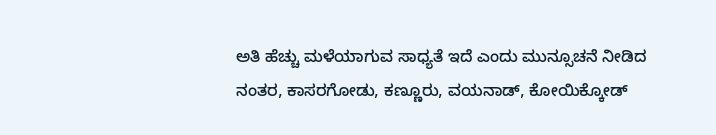ಅತಿ ಹೆಚ್ಚು ಮಳೆಯಾಗುವ ಸಾಧ್ಯತೆ ಇದೆ ಎಂದು ಮುನ್ಸೂಚನೆ ನೀಡಿದ ನಂತರ, ಕಾಸರಗೋಡು, ಕಣ್ಣೂರು, ವಯನಾಡ್, ಕೋಯಿಕ್ಕೋಡ್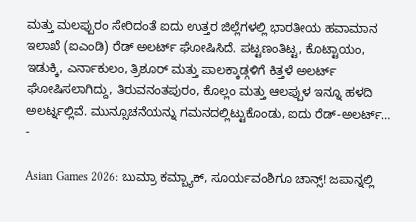ಮತ್ತು ಮಲಪ್ಪುರಂ ಸೇರಿದಂತೆ ಐದು ಉತ್ತರ ಜಿಲ್ಲೆಗಳಲ್ಲಿ ಭಾರತೀಯ ಹವಾಮಾನ ಇಲಾಖೆ (ಐಎಂಡಿ) ರೆಡ್ ಅಲರ್ಟ್ ಘೋಷಿಸಿದೆ. ಪಟ್ಟಣಂತಿಟ್ಟ, ಕೊಟ್ಟಾಯಂ, ಇಡುಕ್ಕಿ, ಎರ್ನಾಕುಲಂ, ತ್ರಿಶೂರ್ ಮತ್ತು ಪಾಲಕ್ಕಾಡ್ಗಳಿಗೆ ಕಿತ್ತಳೆ ಅಲರ್ಟ್ ಘೋಷಿಸಲಾಗಿದ್ದು, ತಿರುವನಂತಪುರಂ, ಕೊಲ್ಲಂ ಮತ್ತು ಆಲಪ್ಪುಳ ಇನ್ನೂ ಹಳದಿ ಅಲರ್ಟ್ನಲ್ಲಿವೆ. ಮುನ್ಸೂಚನೆಯನ್ನು ಗಮನದಲ್ಲಿಟ್ಟುಕೊಂಡು, ಐದು ರೆಡ್-ಅಲರ್ಟ್…
-

Asian Games 2026: ಬುಮ್ರಾ ಕಮ್ಬ್ಯಾಕ್, ಸೂರ್ಯವಂಶಿಗೂ ಚಾನ್ಸ್! ಜಪಾನ್ನಲ್ಲಿ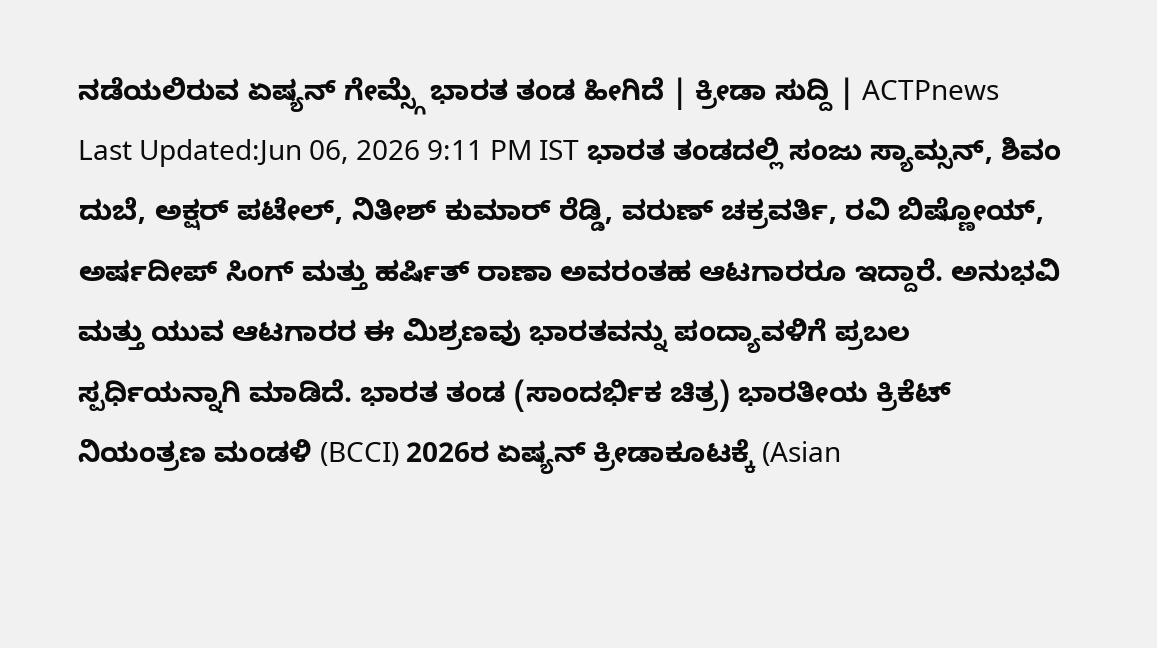ನಡೆಯಲಿರುವ ಏಷ್ಯನ್ ಗೇಮ್ಸ್ಗೆ ಭಾರತ ತಂಡ ಹೀಗಿದೆ | ಕ್ರೀಡಾ ಸುದ್ದಿ | ACTPnews
Last Updated:Jun 06, 2026 9:11 PM IST ಭಾರತ ತಂಡದಲ್ಲಿ ಸಂಜು ಸ್ಯಾಮ್ಸನ್, ಶಿವಂ ದುಬೆ, ಅಕ್ಷರ್ ಪಟೇಲ್, ನಿತೀಶ್ ಕುಮಾರ್ ರೆಡ್ಡಿ, ವರುಣ್ ಚಕ್ರವರ್ತಿ, ರವಿ ಬಿಷ್ಣೋಯ್, ಅರ್ಷದೀಪ್ ಸಿಂಗ್ ಮತ್ತು ಹರ್ಷಿತ್ ರಾಣಾ ಅವರಂತಹ ಆಟಗಾರರೂ ಇದ್ದಾರೆ. ಅನುಭವಿ ಮತ್ತು ಯುವ ಆಟಗಾರರ ಈ ಮಿಶ್ರಣವು ಭಾರತವನ್ನು ಪಂದ್ಯಾವಳಿಗೆ ಪ್ರಬಲ ಸ್ಪರ್ಧಿಯನ್ನಾಗಿ ಮಾಡಿದೆ. ಭಾರತ ತಂಡ (ಸಾಂದರ್ಭಿಕ ಚಿತ್ರ) ಭಾರತೀಯ ಕ್ರಿಕೆಟ್ ನಿಯಂತ್ರಣ ಮಂಡಳಿ (BCCI) 2026ರ ಏಷ್ಯನ್ ಕ್ರೀಡಾಕೂಟಕ್ಕೆ (Asian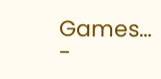Games…
-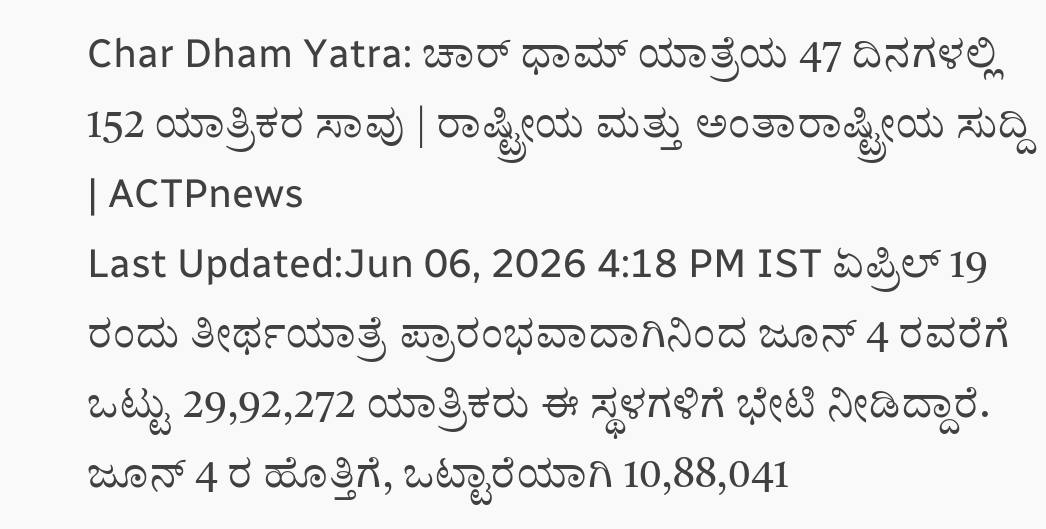Char Dham Yatra: ಚಾರ್ ಧಾಮ್ ಯಾತ್ರೆಯ 47 ದಿನಗಳಲ್ಲಿ 152 ಯಾತ್ರಿಕರ ಸಾವು | ರಾಷ್ಟ್ರೀಯ ಮತ್ತು ಅಂತಾರಾಷ್ಟ್ರೀಯ ಸುದ್ದಿ | ACTPnews
Last Updated:Jun 06, 2026 4:18 PM IST ಏಪ್ರಿಲ್ 19 ರಂದು ತೀರ್ಥಯಾತ್ರೆ ಪ್ರಾರಂಭವಾದಾಗಿನಿಂದ ಜೂನ್ 4 ರವರೆಗೆ ಒಟ್ಟು 29,92,272 ಯಾತ್ರಿಕರು ಈ ಸ್ಥಳಗಳಿಗೆ ಭೇಟಿ ನೀಡಿದ್ದಾರೆ. ಜೂನ್ 4 ರ ಹೊತ್ತಿಗೆ, ಒಟ್ಟಾರೆಯಾಗಿ 10,88,041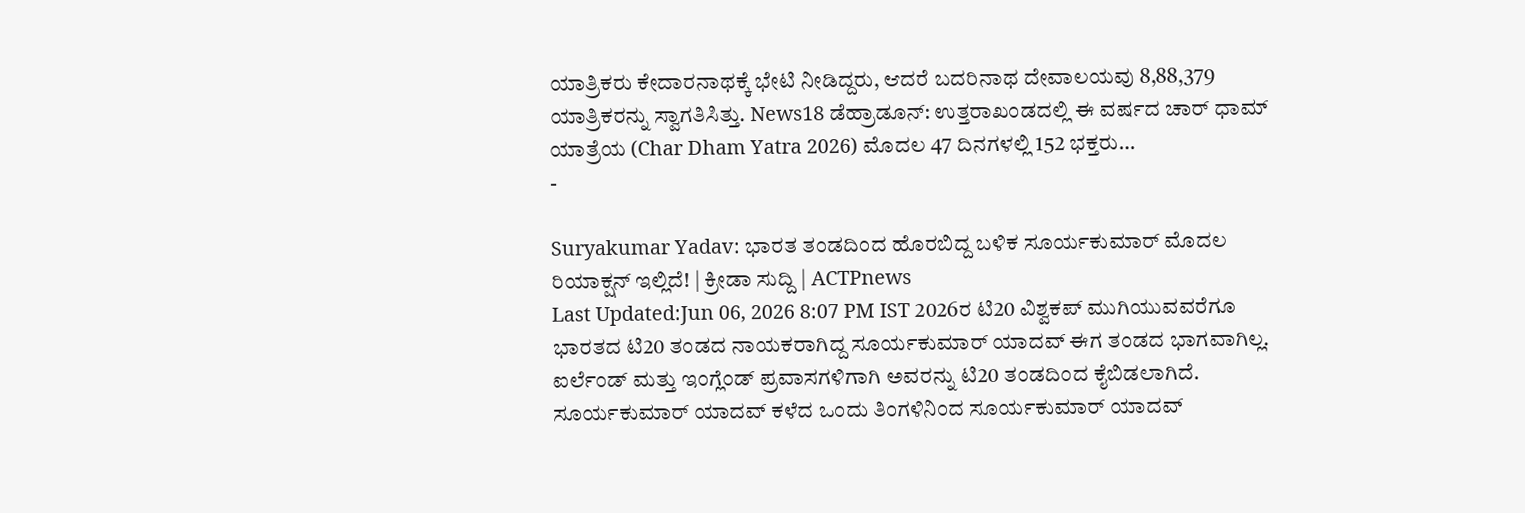ಯಾತ್ರಿಕರು ಕೇದಾರನಾಥಕ್ಕೆ ಭೇಟಿ ನೀಡಿದ್ದರು, ಆದರೆ ಬದರಿನಾಥ ದೇವಾಲಯವು 8,88,379 ಯಾತ್ರಿಕರನ್ನು ಸ್ವಾಗತಿಸಿತ್ತು. News18 ಡೆಹ್ರಾಡೂನ್: ಉತ್ತರಾಖಂಡದಲ್ಲಿ ಈ ವರ್ಷದ ಚಾರ್ ಧಾಮ್ ಯಾತ್ರೆಯ (Char Dham Yatra 2026) ಮೊದಲ 47 ದಿನಗಳಲ್ಲಿ 152 ಭಕ್ತರು…
-

Suryakumar Yadav: ಭಾರತ ತಂಡದಿಂದ ಹೊರಬಿದ್ದ ಬಳಿಕ ಸೂರ್ಯಕುಮಾರ್ ಮೊದಲ ರಿಯಾಕ್ಷನ್ ಇಲ್ಲಿದೆ! | ಕ್ರೀಡಾ ಸುದ್ದಿ | ACTPnews
Last Updated:Jun 06, 2026 8:07 PM IST 2026ರ ಟಿ20 ವಿಶ್ವಕಪ್ ಮುಗಿಯುವವರೆಗೂ ಭಾರತದ ಟಿ20 ತಂಡದ ನಾಯಕರಾಗಿದ್ದ ಸೂರ್ಯಕುಮಾರ್ ಯಾದವ್ ಈಗ ತಂಡದ ಭಾಗವಾಗಿಲ್ಲ. ಐರ್ಲೆಂಡ್ ಮತ್ತು ಇಂಗ್ಲೆಂಡ್ ಪ್ರವಾಸಗಳಿಗಾಗಿ ಅವರನ್ನು ಟಿ20 ತಂಡದಿಂದ ಕೈಬಿಡಲಾಗಿದೆ. ಸೂರ್ಯಕುಮಾರ್ ಯಾದವ್ ಕಳೆದ ಒಂದು ತಿಂಗಳಿನಿಂದ ಸೂರ್ಯಕುಮಾರ್ ಯಾದವ್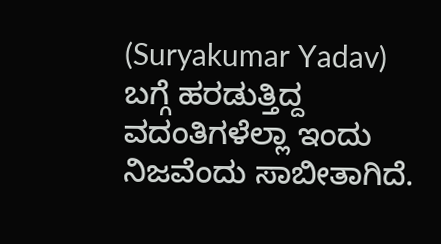(Suryakumar Yadav) ಬಗ್ಗೆ ಹರಡುತ್ತಿದ್ದ ವದಂತಿಗಳೆಲ್ಲಾ ಇಂದು ನಿಜವೆಂದು ಸಾಬೀತಾಗಿದೆ.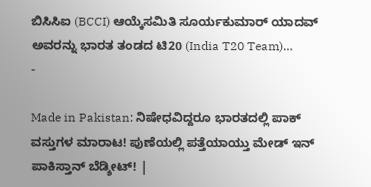ಬಿಸಿಸಿಐ (BCCI) ಆಯ್ಕೆಸಮಿತಿ ಸೂರ್ಯಕುಮಾರ್ ಯಾದವ್ ಅವರನ್ನು ಭಾರತ ತಂಡದ ಟಿ20 (India T20 Team)…
-

Made in Pakistan: ನಿಷೇಧವಿದ್ದರೂ ಭಾರತದಲ್ಲಿ ಪಾಕ್ ವಸ್ತುಗಳ ಮಾರಾಟ! ಪುಣೆಯಲ್ಲಿ ಪತ್ತೆಯಾಯ್ತು ಮೇಡ್ ಇನ್ ಪಾಕಿಸ್ತಾನ್ ಬೆಡ್ಶೀಟ್! |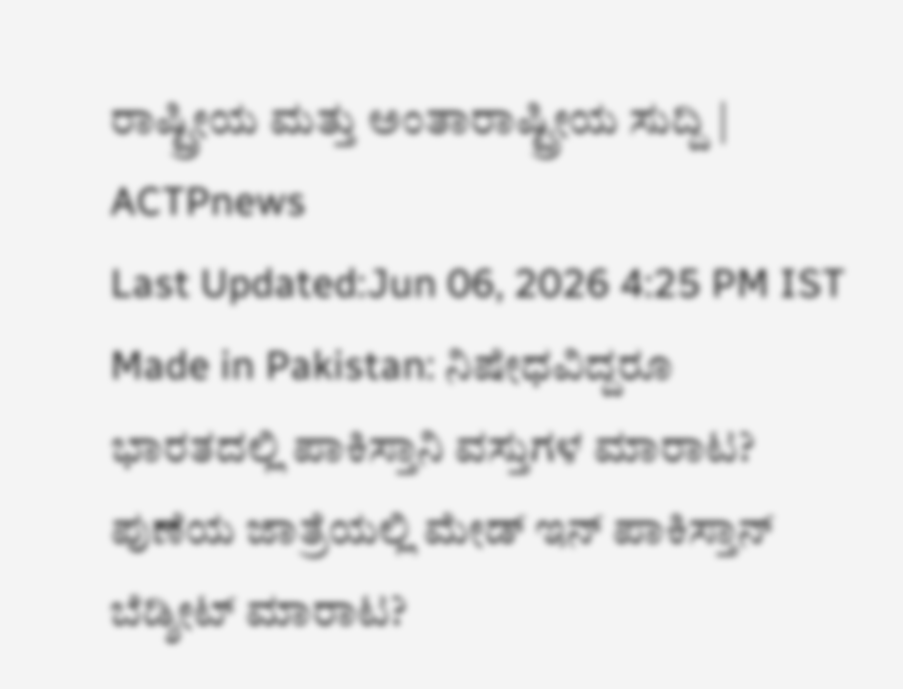ರಾಷ್ಟ್ರೀಯ ಮತ್ತು ಅಂತಾರಾಷ್ಟ್ರೀಯ ಸುದ್ದಿ | ACTPnews
Last Updated:Jun 06, 2026 4:25 PM IST Made in Pakistan: ನಿಷೇಧವಿದ್ದರೂ ಭಾರತದಲ್ಲಿ ಪಾಕಿಸ್ತಾನಿ ವಸ್ತುಗಳ ಮಾರಾಟ? ಪುಣೆಯ ಜಾತ್ರೆಯಲ್ಲಿ ಮೇಡ್ ಇನ್ ಪಾಕಿಸ್ತಾನ್ ಬೆಡ್ಶೀಟ್ ಮಾರಾಟ?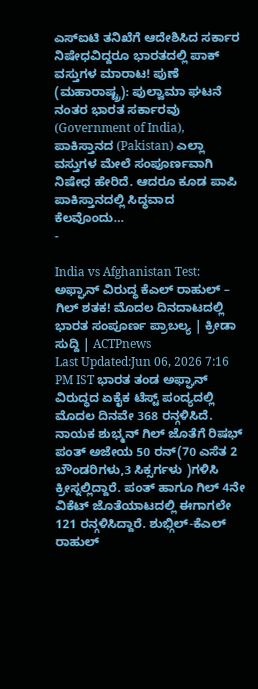ಎಸ್ಐಟಿ ತನಿಖೆಗೆ ಆದೇಶಿಸಿದ ಸರ್ಕಾರ ನಿಷೇಧವಿದ್ದರೂ ಭಾರತದಲ್ಲಿ ಪಾಕ್ ವಸ್ತುಗಳ ಮಾರಾಟ! ಪುಣೆ (ಮಹಾರಾಷ್ಟ್ರ): ಪುಲ್ವಾಮಾ ಘಟನೆ ನಂತರ ಭಾರತ ಸರ್ಕಾರವು (Government of India), ಪಾಕಿಸ್ತಾನದ (Pakistan) ಎಲ್ಲಾ ವಸ್ತುಗಳ ಮೇಲೆ ಸಂಪೂರ್ಣವಾಗಿ ನಿಷೇಧ ಹೇರಿದೆ. ಆದರೂ ಕೂಡ ಪಾಪಿ ಪಾಕಿಸ್ತಾನದಲ್ಲಿ ಸಿದ್ಧವಾದ ಕೆಲವೊಂದು…
-

India vs Afghanistan Test: ಅಫ್ಘಾನ್ ವಿರುದ್ಧ ಕೆಎಲ್ ರಾಹುಲ್ – ಗಿಲ್ ಶತಕ! ಮೊದಲ ದಿನದಾಟದಲ್ಲಿ ಭಾರತ ಸಂಪೂರ್ಣ ಪ್ರಾಬಲ್ಯ | ಕ್ರೀಡಾ ಸುದ್ದಿ | ACTPnews
Last Updated:Jun 06, 2026 7:16 PM IST ಭಾರತ ತಂಡ ಅಫ್ಘಾನ್ ವಿರುದ್ಧದ ಏಕೈಕ ಟೆಸ್ಟ್ ಪಂದ್ಯದಲ್ಲಿ ಮೊದಲ ದಿನವೇ 368 ರನ್ಗಳಿಸಿದೆ. ನಾಯಕ ಶುಭ್ಮನ್ ಗಿಲ್ ಜೊತೆಗೆ ರಿಷಭ್ ಪಂತ್ ಅಜೇಯ 50 ರನ್(70 ಎಸೆತ 2 ಬೌಂಡರಿಗಳು,3 ಸಿಕ್ಸರ್ಗಳು )ಗಳಿಸಿ ಕ್ರೀಸ್ನಲ್ಲಿದ್ದಾರೆ. ಪಂತ್ ಹಾಗೂ ಗಿಲ್ 4ನೇ ವಿಕೆಟ್ ಜೊತೆಯಾಟದಲ್ಲಿ ಈಗಾಗಲೇ 121 ರನ್ಗಳಿಸಿದ್ದಾರೆ. ಶುಭ್ಗಿಲ್-ಕೆಎಲ್ ರಾಹುಲ್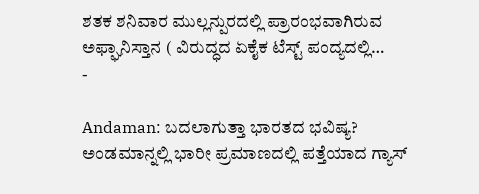ಶತಕ ಶನಿವಾರ ಮುಲ್ಲನ್ಪುರದಲ್ಲಿ ಪ್ರಾರಂಭವಾಗಿರುವ ಅಫ್ಘಾನಿಸ್ತಾನ ( ವಿರುದ್ಧದ ಏಕೈಕ ಟೆಸ್ಟ್ ಪಂದ್ಯದಲ್ಲಿ…
-

Andaman: ಬದಲಾಗುತ್ತಾ ಭಾರತದ ಭವಿಷ್ಯ? ಅಂಡಮಾನ್ನಲ್ಲಿ ಭಾರೀ ಪ್ರಮಾಣದಲ್ಲಿ ಪತ್ತೆಯಾದ ಗ್ಯಾಸ್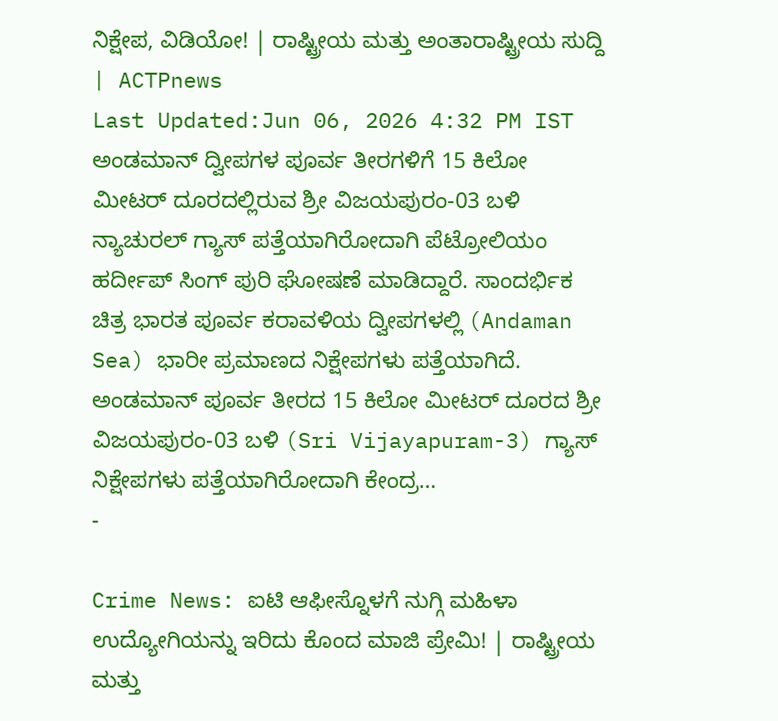ನಿಕ್ಷೇಪ, ವಿಡಿಯೋ! | ರಾಷ್ಟ್ರೀಯ ಮತ್ತು ಅಂತಾರಾಷ್ಟ್ರೀಯ ಸುದ್ದಿ | ACTPnews
Last Updated:Jun 06, 2026 4:32 PM IST ಅಂಡಮಾನ್ ದ್ವೀಪಗಳ ಪೂರ್ವ ತೀರಗಳಿಗೆ 15 ಕಿಲೋ ಮೀಟರ್ ದೂರದಲ್ಲಿರುವ ಶ್ರೀ ವಿಜಯಪುರಂ-03 ಬಳಿ ನ್ಯಾಚುರಲ್ ಗ್ಯಾಸ್ ಪತ್ತೆಯಾಗಿರೋದಾಗಿ ಪೆಟ್ರೋಲಿಯಂ ಹರ್ದೀಪ್ ಸಿಂಗ್ ಪುರಿ ಘೋಷಣೆ ಮಾಡಿದ್ದಾರೆ. ಸಾಂದರ್ಭಿಕ ಚಿತ್ರ ಭಾರತ ಪೂರ್ವ ಕರಾವಳಿಯ ದ್ವೀಪಗಳಲ್ಲಿ (Andaman Sea) ಭಾರೀ ಪ್ರಮಾಣದ ನಿಕ್ಷೇಪಗಳು ಪತ್ತೆಯಾಗಿದೆ. ಅಂಡಮಾನ್ ಪೂರ್ವ ತೀರದ 15 ಕಿಲೋ ಮೀಟರ್ ದೂರದ ಶ್ರೀ ವಿಜಯಪುರಂ-03 ಬಳಿ (Sri Vijayapuram-3) ಗ್ಯಾಸ್ ನಿಕ್ಷೇಪಗಳು ಪತ್ತೆಯಾಗಿರೋದಾಗಿ ಕೇಂದ್ರ…
-

Crime News: ಐಟಿ ಆಫೀಸ್ನೊಳಗೆ ನುಗ್ಗಿ ಮಹಿಳಾ ಉದ್ಯೋಗಿಯನ್ನು ಇರಿದು ಕೊಂದ ಮಾಜಿ ಪ್ರೇಮಿ! | ರಾಷ್ಟ್ರೀಯ ಮತ್ತು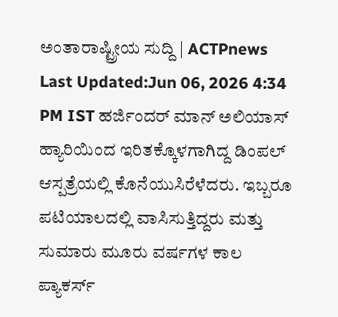ಅಂತಾರಾಷ್ಟ್ರೀಯ ಸುದ್ದಿ | ACTPnews
Last Updated:Jun 06, 2026 4:34 PM IST ಹರ್ಜಿಂದರ್ ಮಾನ್ ಅಲಿಯಾಸ್ ಹ್ಯಾರಿಯಿಂದ ಇರಿತಕ್ಕೊಳಗಾಗಿದ್ದ ಡಿಂಪಲ್ ಆಸ್ಪತ್ರೆಯಲ್ಲಿ ಕೊನೆಯುಸಿರೆಳೆದರು. ಇಬ್ಬರೂ ಪಟಿಯಾಲದಲ್ಲಿ ವಾಸಿಸುತ್ತಿದ್ದರು ಮತ್ತು ಸುಮಾರು ಮೂರು ವರ್ಷಗಳ ಕಾಲ ಪ್ಯಾಕರ್ಸ್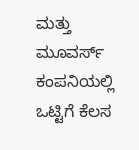ಮತ್ತು ಮೂವರ್ಸ್ ಕಂಪನಿಯಲ್ಲಿ ಒಟ್ಟಿಗೆ ಕೆಲಸ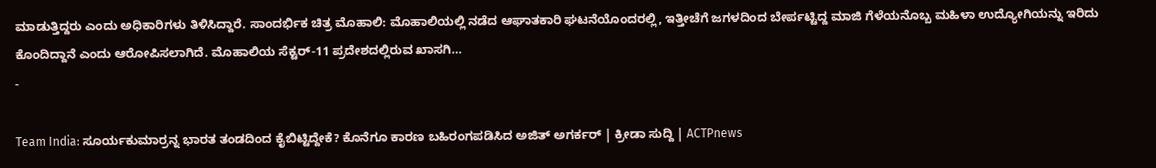ಮಾಡುತ್ತಿದ್ದರು ಎಂದು ಅಧಿಕಾರಿಗಳು ತಿಳಿಸಿದ್ದಾರೆ. ಸಾಂದರ್ಭಿಕ ಚಿತ್ರ ಮೊಹಾಲಿ: ಮೊಹಾಲಿಯಲ್ಲಿ ನಡೆದ ಆಘಾತಕಾರಿ ಘಟನೆಯೊಂದರಲ್ಲಿ, ಇತ್ತೀಚೆಗೆ ಜಗಳದಿಂದ ಬೇರ್ಪಟ್ಟಿದ್ದ ಮಾಜಿ ಗೆಳೆಯನೊಬ್ಬ ಮಹಿಳಾ ಉದ್ಯೋಗಿಯನ್ನು ಇರಿದು ಕೊಂದಿದ್ದಾನೆ ಎಂದು ಆರೋಪಿಸಲಾಗಿದೆ. ಮೊಹಾಲಿಯ ಸೆಕ್ಟರ್-11 ಪ್ರದೇಶದಲ್ಲಿರುವ ಖಾಸಗಿ…
-

Team India: ಸೂರ್ಯಕುಮಾರ್ರನ್ನ ಭಾರತ ತಂಡದಿಂದ ಕೈಬಿಟ್ಟಿದ್ದೇಕೆ? ಕೊನೆಗೂ ಕಾರಣ ಬಹಿರಂಗಪಡಿಸಿದ ಅಜಿತ್ ಅಗರ್ಕರ್ | ಕ್ರೀಡಾ ಸುದ್ದಿ | ACTPnews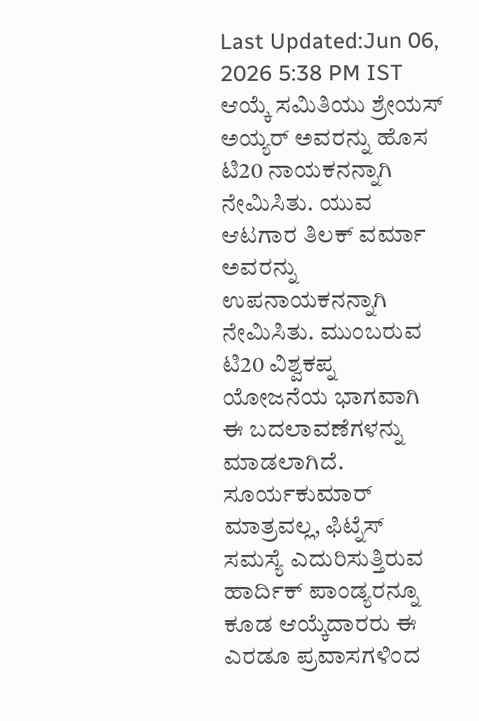Last Updated:Jun 06, 2026 5:38 PM IST ಆಯ್ಕೆ ಸಮಿತಿಯು ಶ್ರೇಯಸ್ ಅಯ್ಯರ್ ಅವರನ್ನು ಹೊಸ ಟಿ20 ನಾಯಕನನ್ನಾಗಿ ನೇಮಿಸಿತು. ಯುವ ಆಟಗಾರ ತಿಲಕ್ ವರ್ಮಾ ಅವರನ್ನು ಉಪನಾಯಕನನ್ನಾಗಿ ನೇಮಿಸಿತು. ಮುಂಬರುವ ಟಿ20 ವಿಶ್ವಕಪ್ನ ಯೋಜನೆಯ ಭಾಗವಾಗಿ ಈ ಬದಲಾವಣೆಗಳನ್ನು ಮಾಡಲಾಗಿದೆ. ಸೂರ್ಯಕುಮಾರ್ ಮಾತ್ರವಲ್ಲ, ಫಿಟ್ನೆಸ್ ಸಮಸ್ಯೆ ಎದುರಿಸುತ್ತಿರುವ ಹಾರ್ದಿಕ್ ಪಾಂಡ್ಯರನ್ನೂ ಕೂಡ ಆಯ್ಕೆದಾರರು ಈ ಎರಡೂ ಪ್ರವಾಸಗಳಿಂದ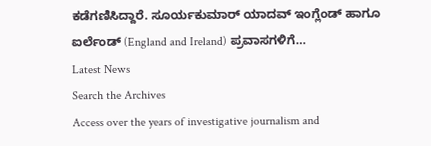ಕಡೆಗಣಿಸಿದ್ದಾರೆ. ಸೂರ್ಯಕುಮಾರ್ ಯಾದವ್ ಇಂಗ್ಲೆಂಡ್ ಹಾಗೂ ಐರ್ಲೆಂಡ್ (England and Ireland) ಪ್ರವಾಸಗಳಿಗೆ…
Latest News
Search the Archives
Access over the years of investigative journalism and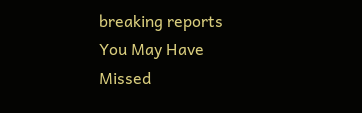breaking reports
You May Have Missed